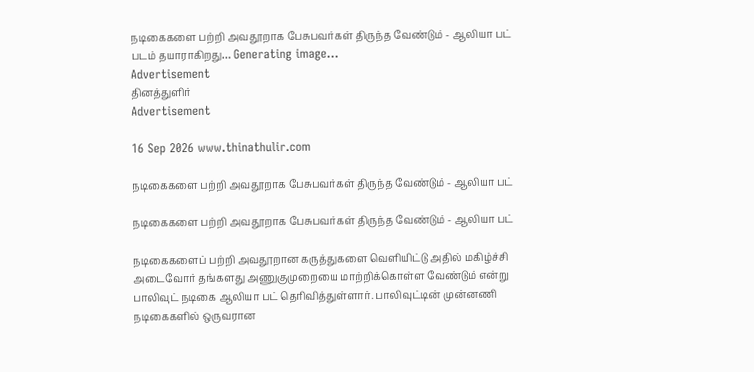நடிகைகளை பற்றி அவதூறாக பேசுபவர்கள் திருந்த வேண்டும் - ஆலியா பட்
படம் தயாராகிறது… Generating image…
Advertisement
தினத்துளிர்
Advertisement

16 Sep 2026 www.thinathulir.com

நடிகைகளை பற்றி அவதூறாக பேசுபவர்கள் திருந்த வேண்டும் - ஆலியா பட்

நடிகைகளை பற்றி அவதூறாக பேசுபவர்கள் திருந்த வேண்டும் - ஆலியா பட்

நடிகைகளைப் பற்றி அவதூறான கருத்துகளை வெளியிட்டு அதில் மகிழ்ச்சி அடைவோர் தங்களது அணுகுமுறையை மாற்றிக்கொள்ள வேண்டும் என்று பாலிவுட் நடிகை ஆலியா பட் தெரிவித்துள்ளார். பாலிவுட்டின் முன்னணி நடிகைகளில் ஒருவரான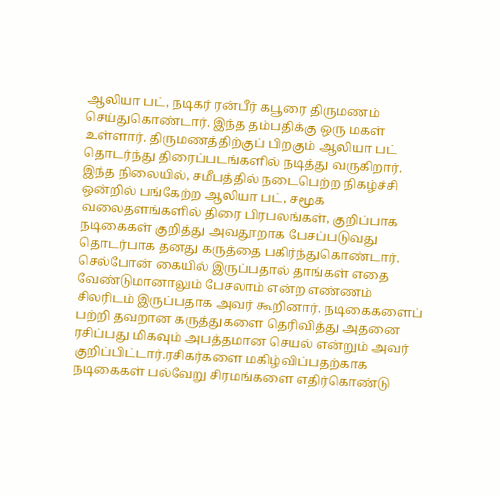ஆலியா பட், நடிகர் ரன்பீர் கபூரை திருமணம் செய்துகொண்டார். இந்த தம்பதிக்கு ஒரு மகள் உள்ளார். திருமணத்திற்குப் பிறகும் ஆலியா பட் தொடர்ந்து திரைப்படங்களில் நடித்து வருகிறார். இந்த நிலையில், சமீபத்தில் நடைபெற்ற நிகழ்ச்சி ஒன்றில் பங்கேற்ற ஆலியா பட், சமூக வலைதளங்களில் திரை பிரபலங்கள், குறிப்பாக நடிகைகள் குறித்து அவதூறாக பேசப்படுவது தொடர்பாக தனது கருத்தை பகிர்ந்துகொண்டார். செல்போன் கையில் இருப்பதால் தாங்கள் எதை வேண்டுமானாலும் பேசலாம் என்ற எண்ணம் சிலரிடம் இருப்பதாக அவர் கூறினார். நடிகைகளைப் பற்றி தவறான கருத்துகளை தெரிவித்து அதனை ரசிப்பது மிகவும் அபத்தமான செயல் என்றும் அவர் குறிப்பிட்டார்.ரசிகர்களை மகிழ்விப்பதற்காக நடிகைகள் பல்வேறு சிரமங்களை எதிர்கொண்டு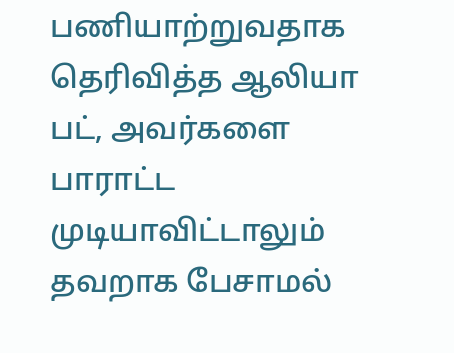பணியாற்றுவதாக தெரிவித்த ஆலியா பட், அவர்களை பாராட்ட முடியாவிட்டாலும் தவறாக பேசாமல்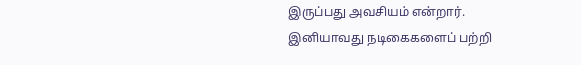இருப்பது அவசியம் என்றார். இனியாவது நடிகைகளைப் பற்றி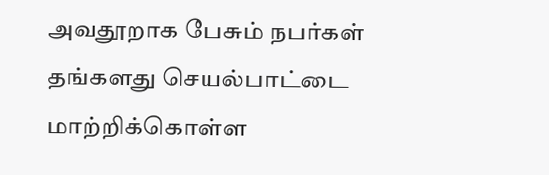அவதூறாக பேசும் நபர்கள் தங்களது செயல்பாட்டை மாற்றிக்கொள்ள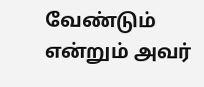வேண்டும் என்றும் அவர்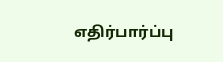எதிர்பார்ப்பு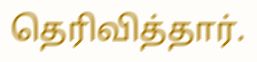தெரிவித்தார்.